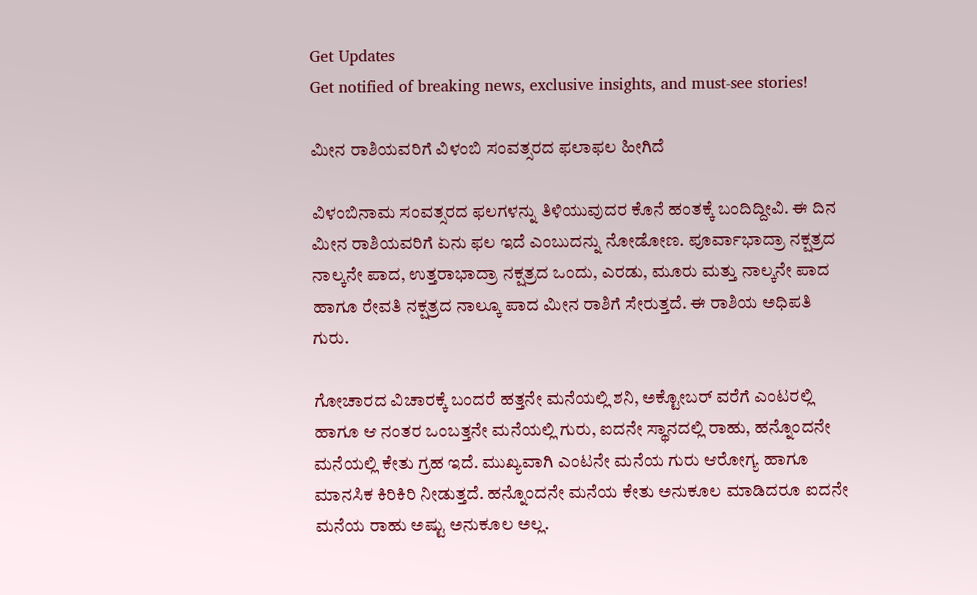Get Updates
Get notified of breaking news, exclusive insights, and must-see stories!

ಮೀನ ರಾಶಿಯವರಿಗೆ ವಿಳಂಬಿ ಸಂವತ್ಸರದ ಫಲಾಫಲ ಹೀಗಿದೆ

ವಿಳಂಬಿನಾಮ ಸಂವತ್ಸರದ ಫಲಗಳನ್ನು ತಿಳಿಯುವುದರ ಕೊನೆ ಹಂತಕ್ಕೆ ಬಂದಿದ್ದೀವಿ. ಈ ದಿನ ಮೀನ ರಾಶಿಯವರಿಗೆ ಏನು ಫಲ ಇದೆ ಎಂಬುದನ್ನು ನೋಡೋಣ. ಪೂರ್ವಾಭಾದ್ರಾ ನಕ್ಷತ್ರದ ನಾಲ್ಕನೇ ಪಾದ, ಉತ್ತರಾಭಾದ್ರಾ ನಕ್ಷತ್ರದ ಒಂದು, ಎರಡು, ಮೂರು ಮತ್ತು ನಾಲ್ಕನೇ ಪಾದ ಹಾಗೂ ರೇವತಿ ನಕ್ಷತ್ರದ ನಾಲ್ಕೂ ಪಾದ ಮೀನ ರಾಶಿಗೆ ಸೇರುತ್ತದೆ. ಈ ರಾಶಿಯ ಅಧಿಪತಿ ಗುರು.

ಗೋಚಾರದ ವಿಚಾರಕ್ಕೆ ಬಂದರೆ ಹತ್ತನೇ ಮನೆಯಲ್ಲಿ ಶನಿ, ಅಕ್ಟೋಬರ್ ವರೆಗೆ ಎಂಟರಲ್ಲಿ ಹಾಗೂ ಆ ನಂತರ ಒಂಬತ್ತನೇ ಮನೆಯಲ್ಲಿ ಗುರು, ಐದನೇ ಸ್ಥಾನದಲ್ಲಿ ರಾಹು, ಹನ್ನೊಂದನೇ ಮನೆಯಲ್ಲಿ ಕೇತು ಗ್ರಹ ಇದೆ. ಮುಖ್ಯವಾಗಿ ಎಂಟನೇ ಮನೆಯ ಗುರು ಆರೋಗ್ಯ ಹಾಗೂ ಮಾನಸಿಕ ಕಿರಿಕಿರಿ ನೀಡುತ್ತದೆ. ಹನ್ನೊಂದನೇ ಮನೆಯ ಕೇತು ಅನುಕೂಲ ಮಾಡಿದರೂ ಐದನೇ ಮನೆಯ ರಾಹು ಅಷ್ಟು ಅನುಕೂಲ ಅಲ್ಲ.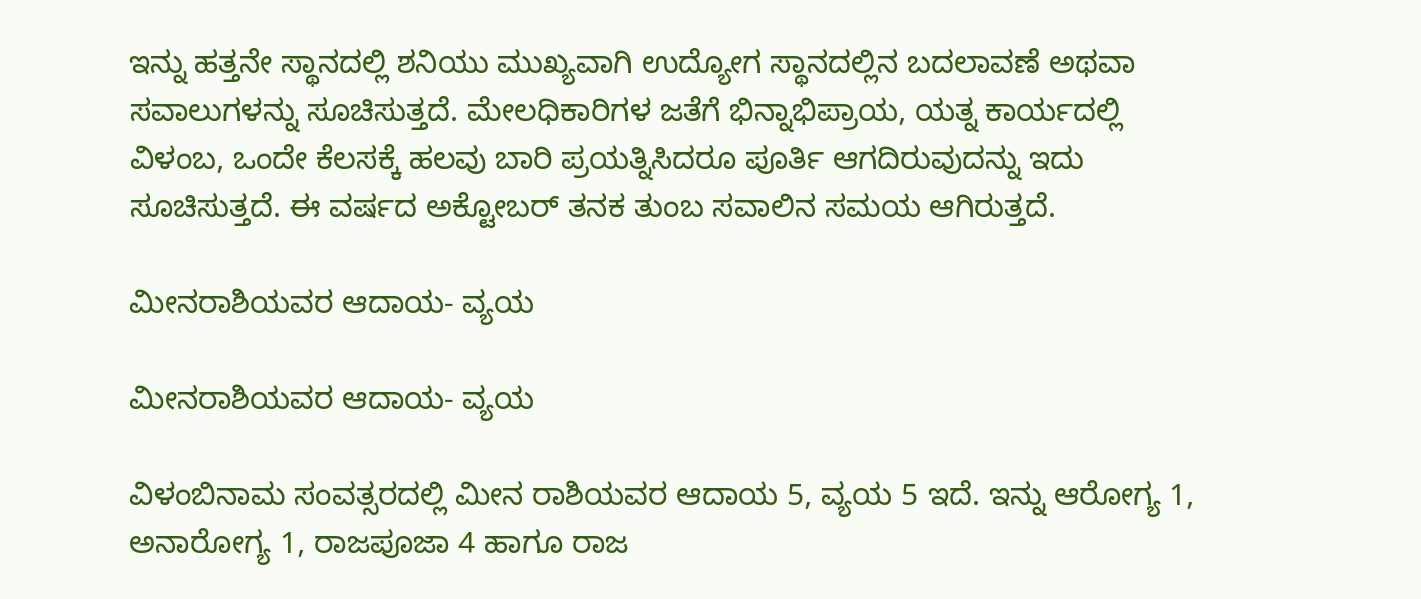ಇನ್ನು ಹತ್ತನೇ ಸ್ಥಾನದಲ್ಲಿ ಶನಿಯು ಮುಖ್ಯವಾಗಿ ಉದ್ಯೋಗ ಸ್ಥಾನದಲ್ಲಿನ ಬದಲಾವಣೆ ಅಥವಾ ಸವಾಲುಗಳನ್ನು ಸೂಚಿಸುತ್ತದೆ. ಮೇಲಧಿಕಾರಿಗಳ ಜತೆಗೆ ಭಿನ್ನಾಭಿಪ್ರಾಯ, ಯತ್ನ ಕಾರ್ಯದಲ್ಲಿ ವಿಳಂಬ, ಒಂದೇ ಕೆಲಸಕ್ಕೆ ಹಲವು ಬಾರಿ ಪ್ರಯತ್ನಿಸಿದರೂ ಪೂರ್ತಿ ಆಗದಿರುವುದನ್ನು ಇದು ಸೂಚಿಸುತ್ತದೆ. ಈ ವರ್ಷದ ಅಕ್ಟೋಬರ್ ತನಕ ತುಂಬ ಸವಾಲಿನ ಸಮಯ ಆಗಿರುತ್ತದೆ.

ಮೀನರಾಶಿಯವರ ಆದಾಯ- ವ್ಯಯ

ಮೀನರಾಶಿಯವರ ಆದಾಯ- ವ್ಯಯ

ವಿಳಂಬಿನಾಮ ಸಂವತ್ಸರದಲ್ಲಿ ಮೀನ ರಾಶಿಯವರ ಆದಾಯ 5, ವ್ಯಯ 5 ಇದೆ. ಇನ್ನು ಆರೋಗ್ಯ 1, ಅನಾರೋಗ್ಯ 1, ರಾಜಪೂಜಾ 4 ಹಾಗೂ ರಾಜ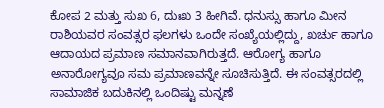ಕೋಪ 2 ಮತ್ತು ಸುಖ 6, ದುಃಖ 3 ಹೀಗಿವೆ. ಧನುಸ್ಸು ಹಾಗೂ ಮೀನ ರಾಶಿಯವರ ಸಂವತ್ಸರ ಫಲಗಳು ಒಂದೇ ಸಂಖ್ಯೆಯಲ್ಲಿದ್ದು, ಖರ್ಚು ಹಾಗೂ ಆದಾಯದ ಪ್ರಮಾಣ ಸಮಾನವಾಗಿರುತ್ತದೆ. ಆರೋಗ್ಯ ಹಾಗೂ ಅನಾರೋಗ್ಯವೂ ಸಮ ಪ್ರಮಾಣವನ್ನೇ ಸೂಚಿಸುತ್ತಿದೆ. ಈ ಸಂವತ್ಸರದಲ್ಲಿ ಸಾಮಾಜಿಕ ಬದುಕಿನಲ್ಲಿ ಒಂದಿಷ್ಟು ಮನ್ನಣೆ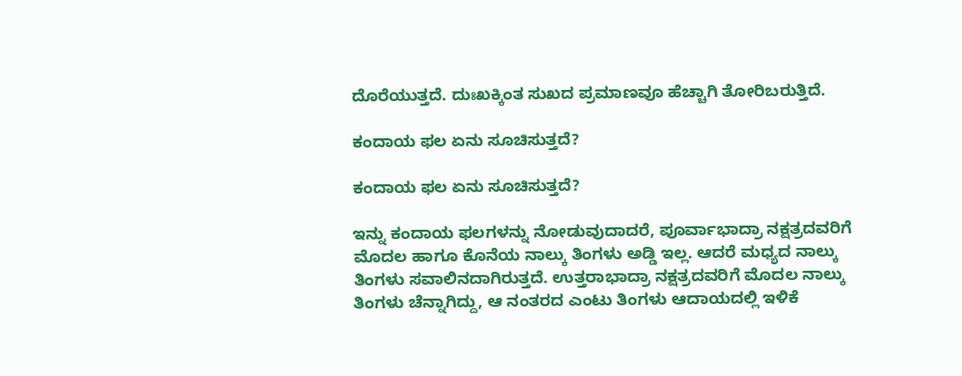ದೊರೆಯುತ್ತದೆ. ದುಃಖಕ್ಕಿಂತ ಸುಖದ ಪ್ರಮಾಣವೂ ಹೆಚ್ಚಾಗಿ ತೋರಿಬರುತ್ತಿದೆ.

ಕಂದಾಯ ಫಲ ಏನು ಸೂಚಿಸುತ್ತದೆ?

ಕಂದಾಯ ಫಲ ಏನು ಸೂಚಿಸುತ್ತದೆ?

ಇನ್ನು ಕಂದಾಯ ಫಲಗಳನ್ನು ನೋಡುವುದಾದರೆ, ಪೂರ್ವಾಭಾದ್ರಾ ನಕ್ಷತ್ರದವರಿಗೆ ಮೊದಲ ಹಾಗೂ ಕೊನೆಯ ನಾಲ್ಕು ತಿಂಗಳು ಅಡ್ಡಿ ಇಲ್ಲ. ಆದರೆ ಮಧ್ಯದ ನಾಲ್ಕು ತಿಂಗಳು ಸವಾಲಿನದಾಗಿರುತ್ತದೆ. ಉತ್ತರಾಭಾದ್ರಾ ನಕ್ಷತ್ರದವರಿಗೆ ಮೊದಲ ನಾಲ್ಕು ತಿಂಗಳು ಚೆನ್ನಾಗಿದ್ದು, ಆ ನಂತರದ ಎಂಟು ತಿಂಗಳು ಆದಾಯದಲ್ಲಿ ಇಳಿಕೆ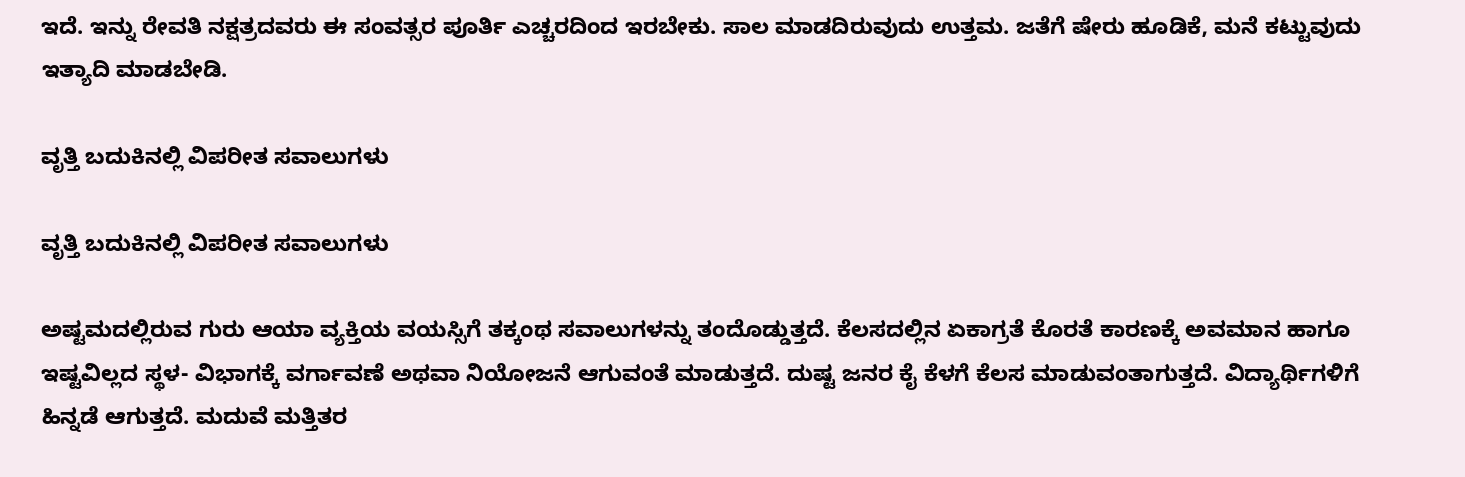ಇದೆ. ಇನ್ನು ರೇವತಿ ನಕ್ಷತ್ರದವರು ಈ ಸಂವತ್ಸರ ಪೂರ್ತಿ ಎಚ್ಚರದಿಂದ ಇರಬೇಕು. ಸಾಲ ಮಾಡದಿರುವುದು ಉತ್ತಮ. ಜತೆಗೆ ಷೇರು ಹೂಡಿಕೆ, ಮನೆ ಕಟ್ಟುವುದು ಇತ್ಯಾದಿ ಮಾಡಬೇಡಿ.

ವೃತ್ತಿ ಬದುಕಿನಲ್ಲಿ ವಿಪರೀತ ಸವಾಲುಗಳು

ವೃತ್ತಿ ಬದುಕಿನಲ್ಲಿ ವಿಪರೀತ ಸವಾಲುಗಳು

ಅಷ್ಟಮದಲ್ಲಿರುವ ಗುರು ಆಯಾ ವ್ಯಕ್ತಿಯ ವಯಸ್ಸಿಗೆ ತಕ್ಕಂಥ ಸವಾಲುಗಳನ್ನು ತಂದೊಡ್ಡುತ್ತದೆ. ಕೆಲಸದಲ್ಲಿನ ಏಕಾಗ್ರತೆ ಕೊರತೆ ಕಾರಣಕ್ಕೆ ಅವಮಾನ ಹಾಗೂ ಇಷ್ಟವಿಲ್ಲದ ಸ್ಥಳ- ವಿಭಾಗಕ್ಕೆ ವರ್ಗಾವಣೆ ಅಥವಾ ನಿಯೋಜನೆ ಆಗುವಂತೆ ಮಾಡುತ್ತದೆ. ದುಷ್ಟ ಜನರ ಕೈ ಕೆಳಗೆ ಕೆಲಸ ಮಾಡುವಂತಾಗುತ್ತದೆ. ವಿದ್ಯಾರ್ಥಿಗಳಿಗೆ ಹಿನ್ನಡೆ ಆಗುತ್ತದೆ. ಮದುವೆ ಮತ್ತಿತರ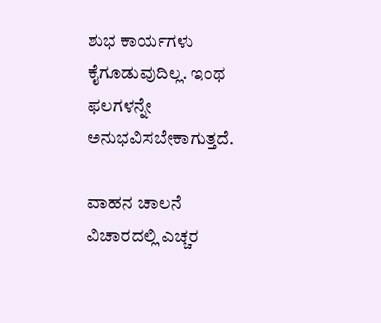ಶುಭ ಕಾರ್ಯಗಳು ಕೈಗೂಡುವುದಿಲ್ಲ. ಇಂಥ ಫಲಗಳನ್ನೇ ಅನುಭವಿಸಬೇಕಾಗುತ್ತದೆ.

ವಾಹನ ಚಾಲನೆ ವಿಚಾರದಲ್ಲಿ ಎಚ್ಚರ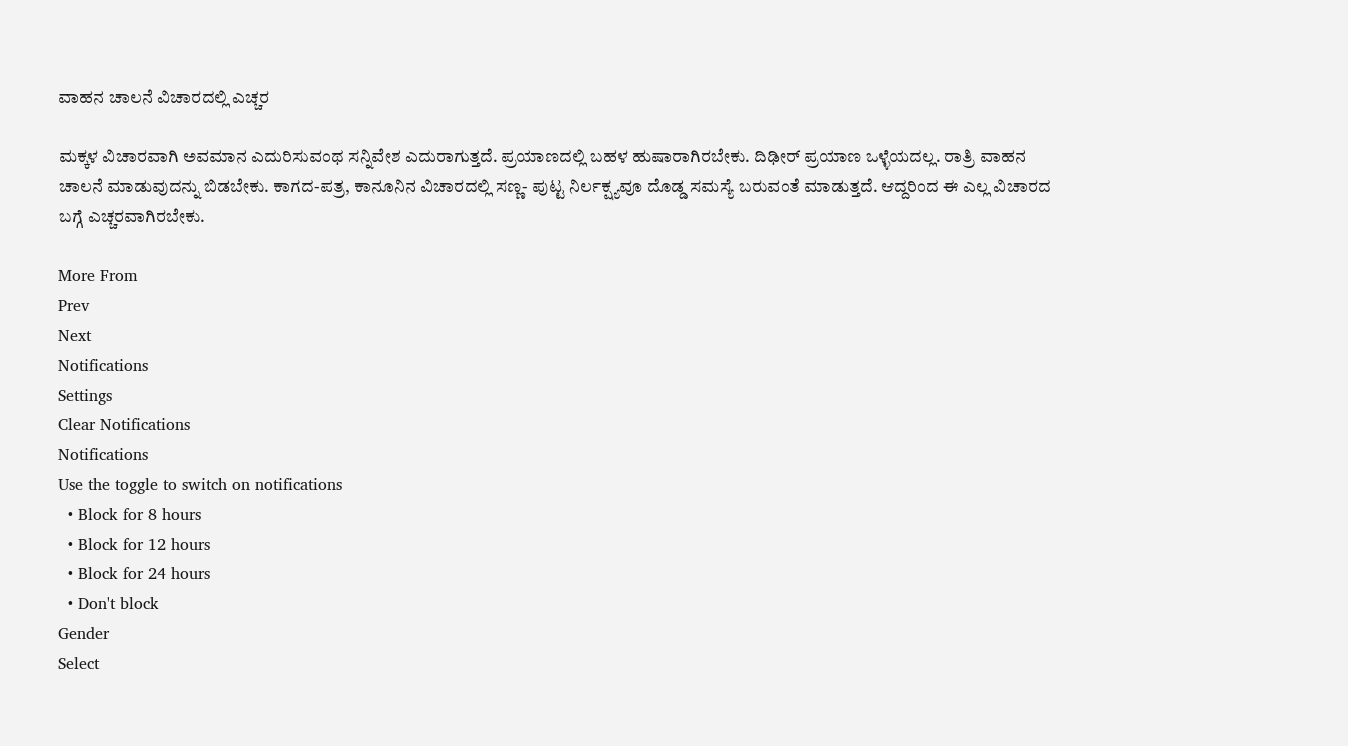ವಾಹನ ಚಾಲನೆ ವಿಚಾರದಲ್ಲಿ ಎಚ್ಚರ

ಮಕ್ಕಳ ವಿಚಾರವಾಗಿ ಅವಮಾನ ಎದುರಿಸುವಂಥ ಸನ್ನಿವೇಶ ಎದುರಾಗುತ್ತದೆ. ಪ್ರಯಾಣದಲ್ಲಿ ಬಹಳ ಹುಷಾರಾಗಿರಬೇಕು. ದಿಢೀರ್ ಪ್ರಯಾಣ ಒಳ್ಳೆಯದಲ್ಲ. ರಾತ್ರಿ ವಾಹನ ಚಾಲನೆ ಮಾಡುವುದನ್ನು ಬಿಡಬೇಕು. ಕಾಗದ-ಪತ್ರ, ಕಾನೂನಿನ ವಿಚಾರದಲ್ಲಿ ಸಣ್ಣ- ಪುಟ್ಟ ನಿರ್ಲಕ್ಷ್ಯವೂ ದೊಡ್ಡ ಸಮಸ್ಯೆ ಬರುವಂತೆ ಮಾಡುತ್ತದೆ. ಆದ್ದರಿಂದ ಈ ಎಲ್ಲ ವಿಚಾರದ ಬಗ್ಗೆ ಎಚ್ಚರವಾಗಿರಬೇಕು.

More From
Prev
Next
Notifications
Settings
Clear Notifications
Notifications
Use the toggle to switch on notifications
  • Block for 8 hours
  • Block for 12 hours
  • Block for 24 hours
  • Don't block
Gender
Select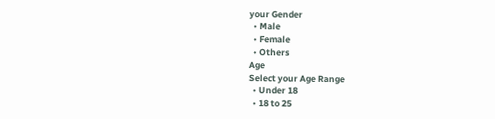your Gender
  • Male
  • Female
  • Others
Age
Select your Age Range
  • Under 18
  • 18 to 25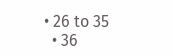• 26 to 35
  • 36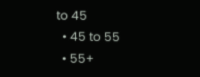to 45
  • 45 to 55
  • 55+